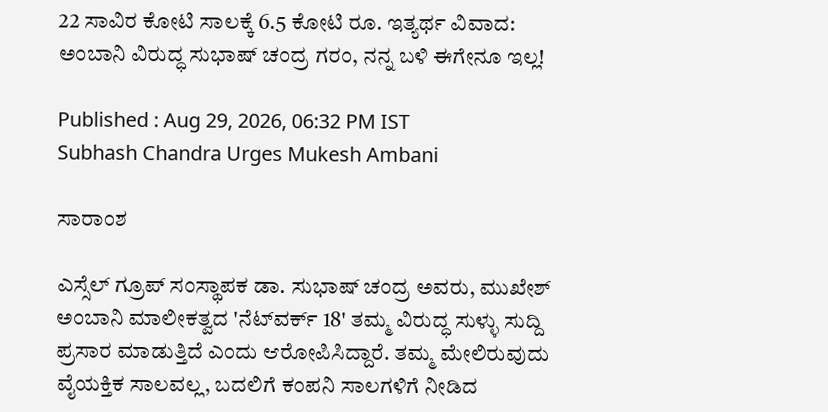22 ಸಾವಿರ ಕೋಟಿ ಸಾಲಕ್ಕೆ 6.5 ಕೋಟಿ ರೂ. ಇತ್ಯರ್ಥ ವಿವಾದ: ಅಂಬಾನಿ ವಿರುದ್ಧ ಸುಭಾಷ್‌ ಚಂದ್ರ ಗರಂ, ನನ್ನ ಬಳಿ ಈಗೇನೂ ಇಲ್ಲ!

Published : Aug 29, 2026, 06:32 PM IST
Subhash Chandra Urges Mukesh Ambani

ಸಾರಾಂಶ

ಎಸ್ಸೆಲ್ ಗ್ರೂಪ್ ಸಂಸ್ಥಾಪಕ ಡಾ. ಸುಭಾಷ್ ಚಂದ್ರ ಅವರು, ಮುಖೇಶ್ ಅಂಬಾನಿ ಮಾಲೀಕತ್ವದ 'ನೆಟ್‌ವರ್ಕ್ 18' ತಮ್ಮ ವಿರುದ್ಧ ಸುಳ್ಳು ಸುದ್ದಿ ಪ್ರಸಾರ ಮಾಡುತ್ತಿದೆ ಎಂದು ಆರೋಪಿಸಿದ್ದಾರೆ. ತಮ್ಮ ಮೇಲಿರುವುದು ವೈಯಕ್ತಿಕ ಸಾಲವಲ್ಲ, ಬದಲಿಗೆ ಕಂಪನಿ ಸಾಲಗಳಿಗೆ ನೀಡಿದ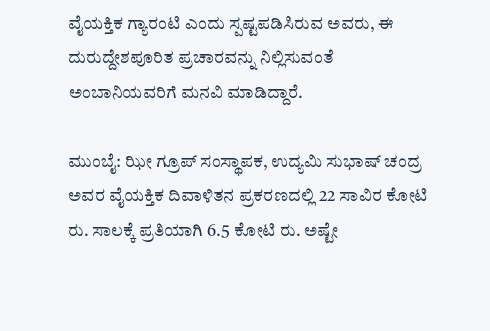ವೈಯಕ್ತಿಕ ಗ್ಯಾರಂಟಿ ಎಂದು ಸ್ಪಷ್ಟಪಡಿಸಿರುವ ಅವರು, ಈ ದುರುದ್ದೇಶಪೂರಿತ ಪ್ರಚಾರವನ್ನು ನಿಲ್ಲಿಸುವಂತೆ ಅಂಬಾನಿಯವರಿಗೆ ಮನವಿ ಮಾಡಿದ್ದಾರೆ.

ಮುಂಬೈ: ಝೀ ಗ್ರೂಪ್‌ ಸಂಸ್ಥಾಪಕ, ಉದ್ಯಮಿ ಸುಭಾಷ್‌ ಚಂದ್ರ ಅವರ ವೈಯಕ್ತಿಕ ದಿವಾಳಿತನ ಪ್ರಕರಣದಲ್ಲಿ 22 ಸಾವಿರ ಕೋಟಿ ರು. ಸಾಲಕ್ಕೆ ಪ್ರತಿಯಾಗಿ 6.5 ಕೋಟಿ ರು. ಅಷ್ಟೇ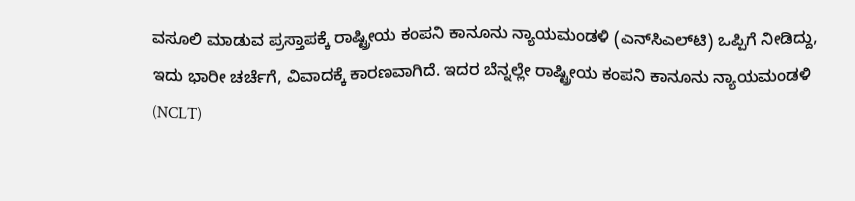ವಸೂಲಿ ಮಾಡುವ ಪ್ರಸ್ತಾಪಕ್ಕೆ ರಾಷ್ಟ್ರೀಯ ಕಂಪನಿ ಕಾನೂನು ನ್ಯಾಯಮಂಡಳಿ (ಎನ್‌ಸಿಎಲ್‌ಟಿ) ಒಪ್ಪಿಗೆ ನೀಡಿದ್ದು, ಇದು ಭಾರೀ ಚರ್ಚೆಗೆ, ವಿವಾದಕ್ಕೆ ಕಾರಣವಾಗಿದೆ. ಇದರ ಬೆನ್ನಲ್ಲೇ ರಾಷ್ಟ್ರೀಯ ಕಂಪನಿ ಕಾನೂನು ನ್ಯಾಯಮಂಡಳಿ (NCLT)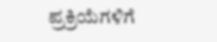ಪ್ರಕ್ರಿಯೆಗಳಿಗೆ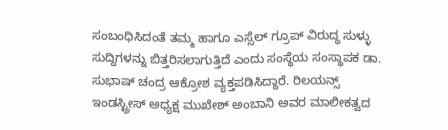ಸಂಬಂಧಿಸಿದಂತೆ ತಮ್ಮ ಹಾಗೂ ಎಸ್ಸೆಲ್ ಗ್ರೂಪ್‌ ವಿರುದ್ಧ ಸುಳ್ಳು ಸುದ್ದಿಗಳನ್ನು ಬಿತ್ತರಿಸಲಾಗುತ್ತಿದೆ ಎಂದು ಸಂಸ್ಥೆಯ ಸಂಸ್ಥಾಪಕ ಡಾ. ಸುಭಾಷ್ ಚಂದ್ರ ಆಕ್ರೋಶ ವ್ಯಕ್ತಪಡಿಸಿದ್ದಾರೆ. ರಿಲಯನ್ಸ್ ಇಂಡಸ್ಟ್ರೀಸ್ ಅಧ್ಯಕ್ಷ ಮುಖೇಶ್ ಅಂಬಾನಿ ಅವರ ಮಾಲೀಕತ್ವದ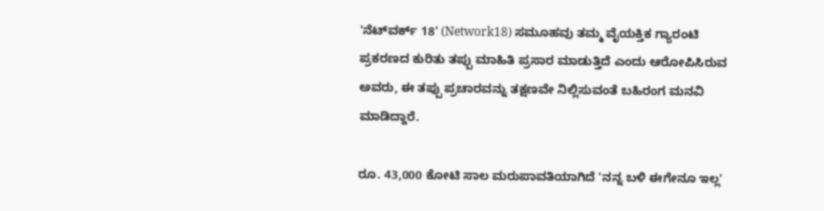'ನೆಟ್‌ವರ್ಕ್ 18' (Network18) ಸಮೂಹವು ತಮ್ಮ ವೈಯಕ್ತಿಕ ಗ್ಯಾರಂಟಿ ಪ್ರಕರಣದ ಕುರಿತು ತಪ್ಪು ಮಾಹಿತಿ ಪ್ರಸಾರ ಮಾಡುತ್ತಿದೆ ಎಂದು ಆರೋಪಿಸಿರುವ ಅವರು, ಈ ತಪ್ಪು ಪ್ರಚಾರವನ್ನು ತಕ್ಷಣವೇ ನಿಲ್ಲಿಸುವಂತೆ ಬಹಿರಂಗ ಮನವಿ ಮಾಡಿದ್ದಾರೆ.

ರೂ. 43,000 ಕೋಟಿ ಸಾಲ ಮರುಪಾವತಿಯಾಗಿದೆ 'ನನ್ನ ಬಳಿ ಈಗೇನೂ ಇಲ್ಲ'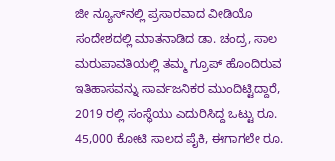ಜೀ ನ್ಯೂಸ್‌ನಲ್ಲಿ ಪ್ರಸಾರವಾದ ವೀಡಿಯೊ ಸಂದೇಶದಲ್ಲಿ ಮಾತನಾಡಿದ ಡಾ. ಚಂದ್ರ, ಸಾಲ ಮರುಪಾವತಿಯಲ್ಲಿ ತಮ್ಮ ಗ್ರೂಪ್ ಹೊಂದಿರುವ ಇತಿಹಾಸವನ್ನು ಸಾರ್ವಜನಿಕರ ಮುಂದಿಟ್ಟಿದ್ದಾರೆ, 2019 ರಲ್ಲಿ ಸಂಸ್ಥೆಯು ಎದುರಿಸಿದ್ದ ಒಟ್ಟು ರೂ. 45,000 ಕೋಟಿ ಸಾಲದ ಪೈಕಿ, ಈಗಾಗಲೇ ರೂ.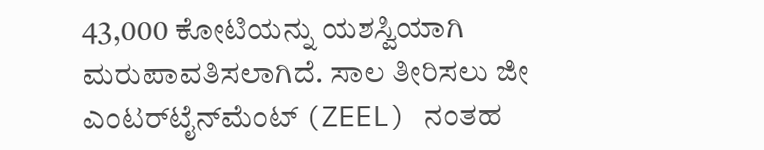43,000 ಕೋಟಿಯನ್ನು ಯಶಸ್ವಿಯಾಗಿ ಮರುಪಾವತಿಸಲಾಗಿದೆ. ಸಾಲ ತೀರಿಸಲು ಜೀ ಎಂಟರ್‌ಟೈನ್‌ಮೆಂಟ್ (ZEEL) ನಂತಹ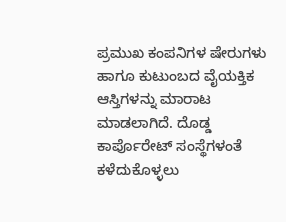ಪ್ರಮುಖ ಕಂಪನಿಗಳ ಷೇರುಗಳು ಹಾಗೂ ಕುಟುಂಬದ ವೈಯಕ್ತಿಕ ಆಸ್ತಿಗಳನ್ನು ಮಾರಾಟ ಮಾಡಲಾಗಿದೆ. ದೊಡ್ಡ ಕಾರ್ಪೊರೇಟ್ ಸಂಸ್ಥೆಗಳಂತೆ ಕಳೆದುಕೊಳ್ಳಲು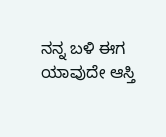ನನ್ನ ಬಳಿ ಈಗ ಯಾವುದೇ ಆಸ್ತಿ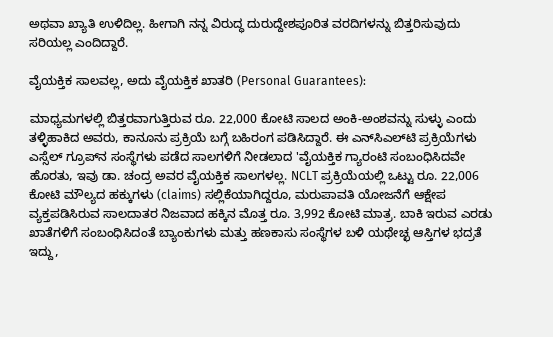ಅಥವಾ ಖ್ಯಾತಿ ಉಳಿದಿಲ್ಲ. ಹೀಗಾಗಿ ನನ್ನ ವಿರುದ್ಧ ದುರುದ್ದೇಶಪೂರಿತ ವರದಿಗಳನ್ನು ಬಿತ್ತರಿಸುವುದು ಸರಿಯಲ್ಲ ಎಂದಿದ್ದಾರೆ.

ವೈಯಕ್ತಿಕ ಸಾಲವಲ್ಲ, ಅದು ವೈಯಕ್ತಿಕ ಖಾತರಿ (Personal Guarantees):

ಮಾಧ್ಯಮಗಳಲ್ಲಿ ಬಿತ್ತರವಾಗುತ್ತಿರುವ ರೂ. 22,000 ಕೋಟಿ ಸಾಲದ ಅಂಕಿ-ಅಂಶವನ್ನು ಸುಳ್ಳು ಎಂದು ತಳ್ಳಿಹಾಕಿದ ಅವರು, ಕಾನೂನು ಪ್ರಕ್ರಿಯೆ ಬಗ್ಗೆ ಬಹಿರಂಗ ಪಡಿಸಿದ್ದಾರೆ. ಈ ಎನ್‌ಸಿಎಲ್‌ಟಿ ಪ್ರಕ್ರಿಯೆಗಳು ಎಸ್ಸೆಲ್ ಗ್ರೂಪ್‌ನ ಸಂಸ್ಥೆಗಳು ಪಡೆದ ಸಾಲಗಳಿಗೆ ನೀಡಲಾದ 'ವೈಯಕ್ತಿಕ ಗ್ಯಾರಂಟಿ ಸಂಬಂಧಿಸಿದವೇ ಹೊರತು, ಇವು ಡಾ. ಚಂದ್ರ ಅವರ ವೈಯಕ್ತಿಕ ಸಾಲಗಳಲ್ಲ. NCLT ಪ್ರಕ್ರಿಯೆಯಲ್ಲಿ ಒಟ್ಟು ರೂ. 22,006 ಕೋಟಿ ಮೌಲ್ಯದ ಹಕ್ಕುಗಳು (claims) ಸಲ್ಲಿಕೆಯಾಗಿದ್ದರೂ, ಮರುಪಾವತಿ ಯೋಜನೆಗೆ ಆಕ್ಷೇಪ ವ್ಯಕ್ತಪಡಿಸಿರುವ ಸಾಲದಾತರ ನಿಜವಾದ ಹಕ್ಕಿನ ಮೊತ್ತ ರೂ. 3,992 ಕೋಟಿ ಮಾತ್ರ. ಬಾಕಿ ಇರುವ ಎರಡು ಖಾತೆಗಳಿಗೆ ಸಂಬಂಧಿಸಿದಂತೆ ಬ್ಯಾಂಕುಗಳು ಮತ್ತು ಹಣಕಾಸು ಸಂಸ್ಥೆಗಳ ಬಳಿ ಯಥೇಚ್ಛ ಆಸ್ತಿಗಳ ಭದ್ರತೆ ಇದ್ದು,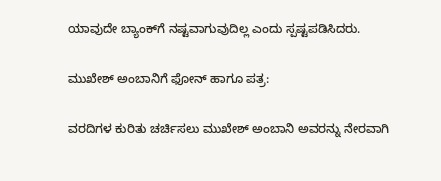ಯಾವುದೇ ಬ್ಯಾಂಕ್‌ಗೆ ನಷ್ಟವಾಗುವುದಿಲ್ಲ ಎಂದು ಸ್ಪಷ್ಟಪಡಿಸಿದರು.

ಮುಖೇಶ್ ಅಂಬಾನಿಗೆ ಫೋನ್ ಹಾಗೂ ಪತ್ರ:

ವರದಿಗಳ ಕುರಿತು ಚರ್ಚಿಸಲು ಮುಖೇಶ್ ಅಂಬಾನಿ ಅವರನ್ನು ನೇರವಾಗಿ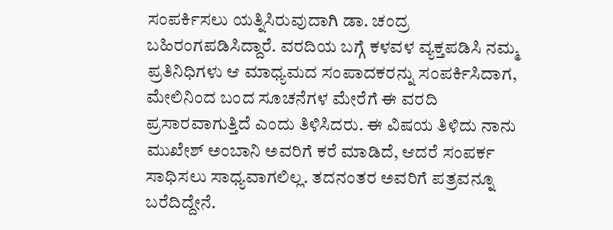ಸಂಪರ್ಕಿಸಲು ಯತ್ನಿಸಿರುವುದಾಗಿ ಡಾ. ಚಂದ್ರ ಬಹಿರಂಗಪಡಿಸಿದ್ದಾರೆ. ವರದಿಯ ಬಗ್ಗೆ ಕಳವಳ ವ್ಯಕ್ತಪಡಿಸಿ ನಮ್ಮ ಪ್ರತಿನಿಧಿಗಳು ಆ ಮಾಧ್ಯಮದ ಸಂಪಾದಕರನ್ನು ಸಂಪರ್ಕಿಸಿದಾಗ, ಮೇಲಿನಿಂದ ಬಂದ ಸೂಚನೆಗಳ ಮೇರೆಗೆ ಈ ವರದಿ ಪ್ರಸಾರವಾಗುತ್ತಿದೆ ಎಂದು ತಿಳಿಸಿದರು. ಈ ವಿಷಯ ತಿಳಿದು ನಾನು ಮುಖೇಶ್ ಅಂಬಾನಿ ಅವರಿಗೆ ಕರೆ ಮಾಡಿದೆ, ಆದರೆ ಸಂಪರ್ಕ ಸಾಧಿಸಲು ಸಾಧ್ಯವಾಗಲಿಲ್ಲ. ತದನಂತರ ಅವರಿಗೆ ಪತ್ರವನ್ನೂ ಬರೆದಿದ್ದೇನೆ.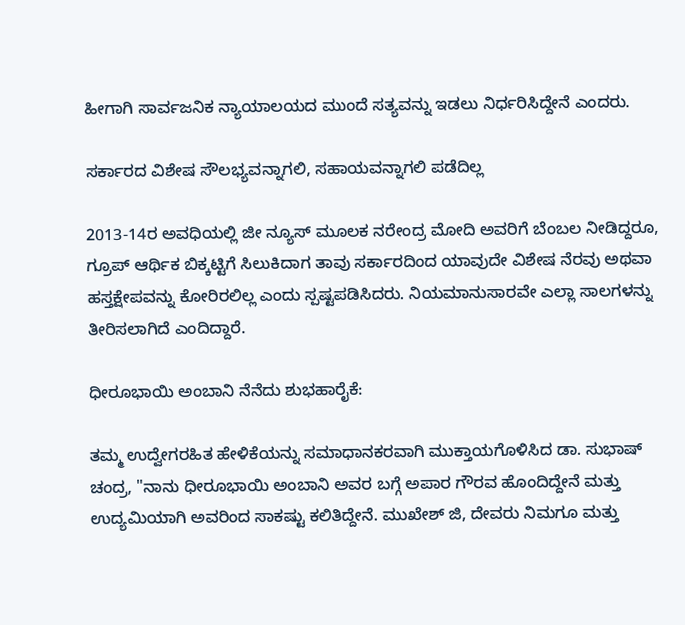ಹೀಗಾಗಿ ಸಾರ್ವಜನಿಕ ನ್ಯಾಯಾಲಯದ ಮುಂದೆ ಸತ್ಯವನ್ನು ಇಡಲು ನಿರ್ಧರಿಸಿದ್ದೇನೆ ಎಂದರು.

ಸರ್ಕಾರದ ವಿಶೇಷ ಸೌಲಭ್ಯವನ್ನಾಗಲಿ, ಸಹಾಯವನ್ನಾಗಲಿ ಪಡೆದಿಲ್ಲ

2013-14ರ ಅವಧಿಯಲ್ಲಿ ಜೀ ನ್ಯೂಸ್ ಮೂಲಕ ನರೇಂದ್ರ ಮೋದಿ ಅವರಿಗೆ ಬೆಂಬಲ ನೀಡಿದ್ದರೂ, ಗ್ರೂಪ್ ಆರ್ಥಿಕ ಬಿಕ್ಕಟ್ಟಿಗೆ ಸಿಲುಕಿದಾಗ ತಾವು ಸರ್ಕಾರದಿಂದ ಯಾವುದೇ ವಿಶೇಷ ನೆರವು ಅಥವಾ ಹಸ್ತಕ್ಷೇಪವನ್ನು ಕೋರಿರಲಿಲ್ಲ ಎಂದು ಸ್ಪಷ್ಟಪಡಿಸಿದರು. ನಿಯಮಾನುಸಾರವೇ ಎಲ್ಲಾ ಸಾಲಗಳನ್ನು ತೀರಿಸಲಾಗಿದೆ ಎಂದಿದ್ದಾರೆ.

ಧೀರೂಭಾಯಿ ಅಂಬಾನಿ ನೆನೆದು ಶುಭಹಾರೈಕೆ:

ತಮ್ಮ ಉದ್ವೇಗರಹಿತ ಹೇಳಿಕೆಯನ್ನು ಸಮಾಧಾನಕರವಾಗಿ ಮುಕ್ತಾಯಗೊಳಿಸಿದ ಡಾ. ಸುಭಾಷ್ ಚಂದ್ರ, "ನಾನು ಧೀರೂಭಾಯಿ ಅಂಬಾನಿ ಅವರ ಬಗ್ಗೆ ಅಪಾರ ಗೌರವ ಹೊಂದಿದ್ದೇನೆ ಮತ್ತು ಉದ್ಯಮಿಯಾಗಿ ಅವರಿಂದ ಸಾಕಷ್ಟು ಕಲಿತಿದ್ದೇನೆ. ಮುಖೇಶ್ ಜಿ, ದೇವರು ನಿಮಗೂ ಮತ್ತು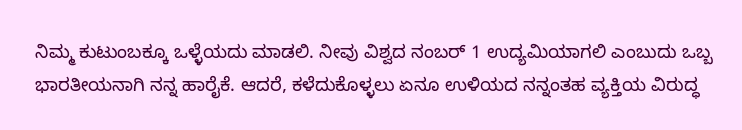ನಿಮ್ಮ ಕುಟುಂಬಕ್ಕೂ ಒಳ್ಳೆಯದು ಮಾಡಲಿ. ನೀವು ವಿಶ್ವದ ನಂಬರ್ 1 ಉದ್ಯಮಿಯಾಗಲಿ ಎಂಬುದು ಒಬ್ಬ ಭಾರತೀಯನಾಗಿ ನನ್ನ ಹಾರೈಕೆ. ಆದರೆ, ಕಳೆದುಕೊಳ್ಳಲು ಏನೂ ಉಳಿಯದ ನನ್ನಂತಹ ವ್ಯಕ್ತಿಯ ವಿರುದ್ಧ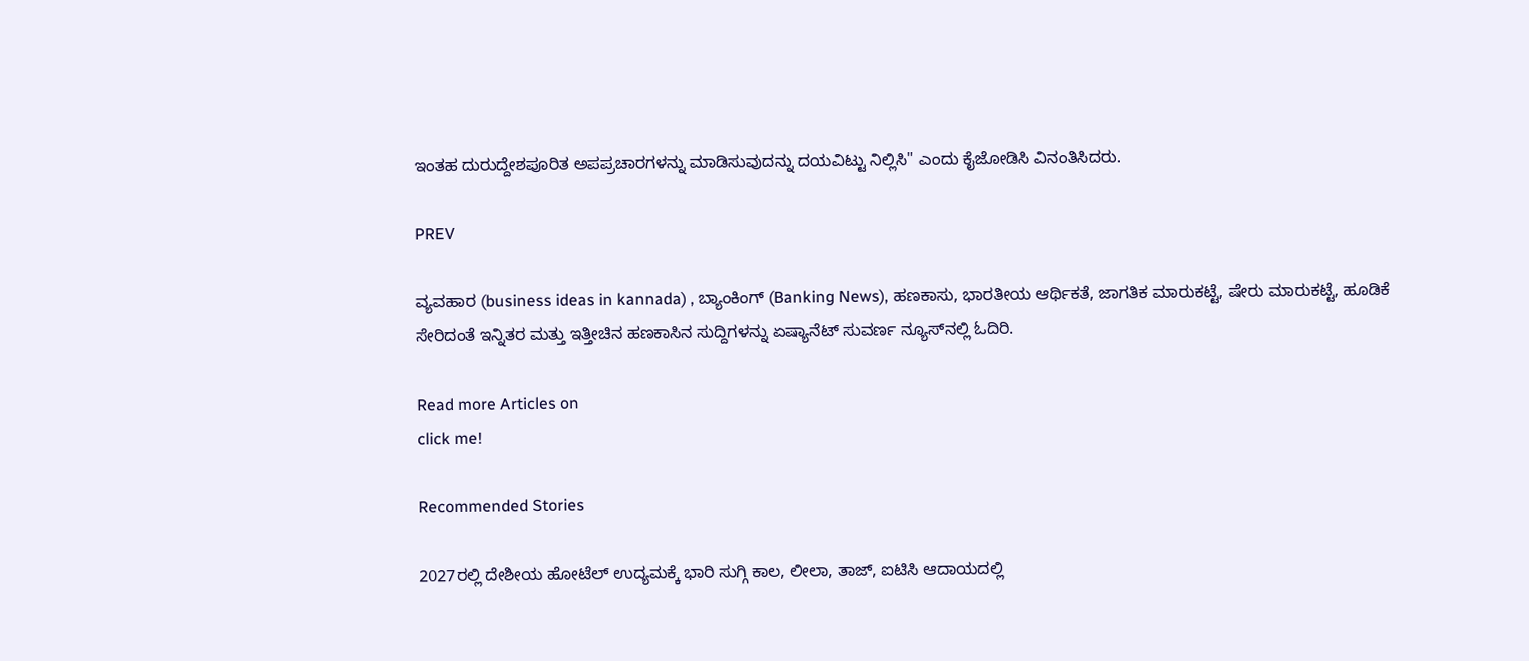ಇಂತಹ ದುರುದ್ದೇಶಪೂರಿತ ಅಪಪ್ರಚಾರಗಳನ್ನು ಮಾಡಿಸುವುದನ್ನು ದಯವಿಟ್ಟು ನಿಲ್ಲಿಸಿ" ಎಂದು ಕೈಜೋಡಿಸಿ ವಿನಂತಿಸಿದರು.

PREV

ವ್ಯವಹಾರ (business ideas in kannada) , ಬ್ಯಾಂಕಿಂಗ್ (Banking News), ಹಣಕಾಸು, ಭಾರತೀಯ ಆರ್ಥಿಕತೆ, ಜಾಗತಿಕ ಮಾರುಕಟ್ಟೆ, ಷೇರು ಮಾರುಕಟ್ಟೆ, ಹೂಡಿಕೆ ಸೇರಿದಂತೆ ಇನ್ನಿತರ ಮತ್ತು ಇತ್ತೀಚಿನ ಹಣಕಾಸಿನ ಸುದ್ದಿಗಳನ್ನು ಏಷ್ಯಾನೆಟ್ ಸುವರ್ಣ ನ್ಯೂಸ್‌ನಲ್ಲಿ ಓದಿರಿ.

Read more Articles on
click me!

Recommended Stories

2027ರಲ್ಲಿ ದೇಶೀಯ ಹೋಟೆಲ್ ಉದ್ಯಮಕ್ಕೆ ಭಾರಿ ಸುಗ್ಗಿ ಕಾಲ, ಲೀಲಾ, ತಾಜ್, ಐಟಿಸಿ ಆದಾಯದಲ್ಲಿ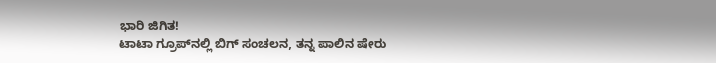ಭಾರಿ ಜಿಗಿತ!
ಟಾಟಾ ಗ್ರೂಪ್‌ನಲ್ಲಿ ಬಿಗ್ ಸಂಚಲನ, ತನ್ನ ಪಾಲಿನ ಷೇರು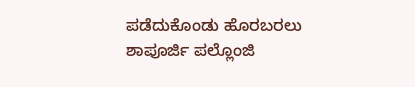ಪಡೆದುಕೊಂಡು ಹೊರಬರಲು ಶಾಪೂರ್ಜಿ ಪಲ್ಲೊಂಜಿ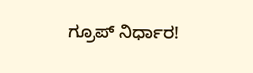ಗ್ರೂಪ್ ನಿರ್ಧಾರ!